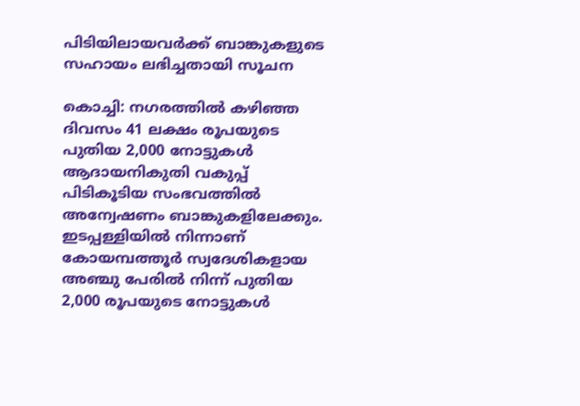പിടിയിലായവര്‍ക്ക് ബാങ്കുകളുടെ സഹായം ലഭിച്ചതായി സൂചന

കൊച്ചി: നഗരത്തില്‍ കഴിഞ്ഞ ദിവസം 41 ലക്ഷം രൂപയുടെ പുതിയ 2,000 നോട്ടുകള്‍ ആദായനികുതി വകുപ്പ് പിടികൂടിയ സംഭവത്തില്‍ അന്വേഷണം ബാങ്കുകളിലേക്കും. ഇടപ്പള്ളിയില്‍ നിന്നാണ് കോയമ്പത്തൂര്‍ സ്വദേശികളായ അഞ്ചു പേരില്‍ നിന്ന് പുതിയ 2,000 രൂപയുടെ നോട്ടുകള്‍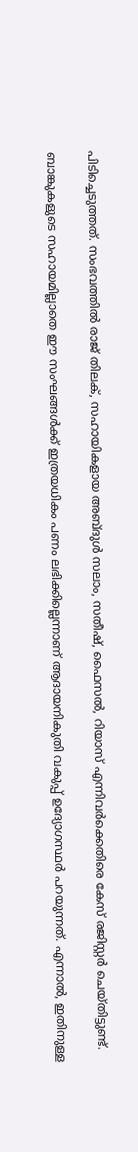പിടിച്ചെടുത്തത്. സംഭവത്തില്‍ രാജ് തിലക്, സഹായികളായ അബ്ദുള്‍ സലാം, സതീഷ്, ഫൈസല്‍, റിയാസ് എന്നിവര്‍ക്കെതിരെ കേസ് രജിസ്റ്റര്‍ ചെയ്തിട്ടുണ്ട്.

ബാങ്കുകളുടെ സഹായമില്ലാതെ ഈ സംഘങ്ങള്‍ക്ക് ഇത്രയധികം പണം ലഭിക്കില്ലെന്നാണ് ആദായനികുതി വകുപ്പ് ഉദ്യോഗസ്ഥര്‍ പറയുന്നത്. എന്നാല്‍, ഇതിനുള്ള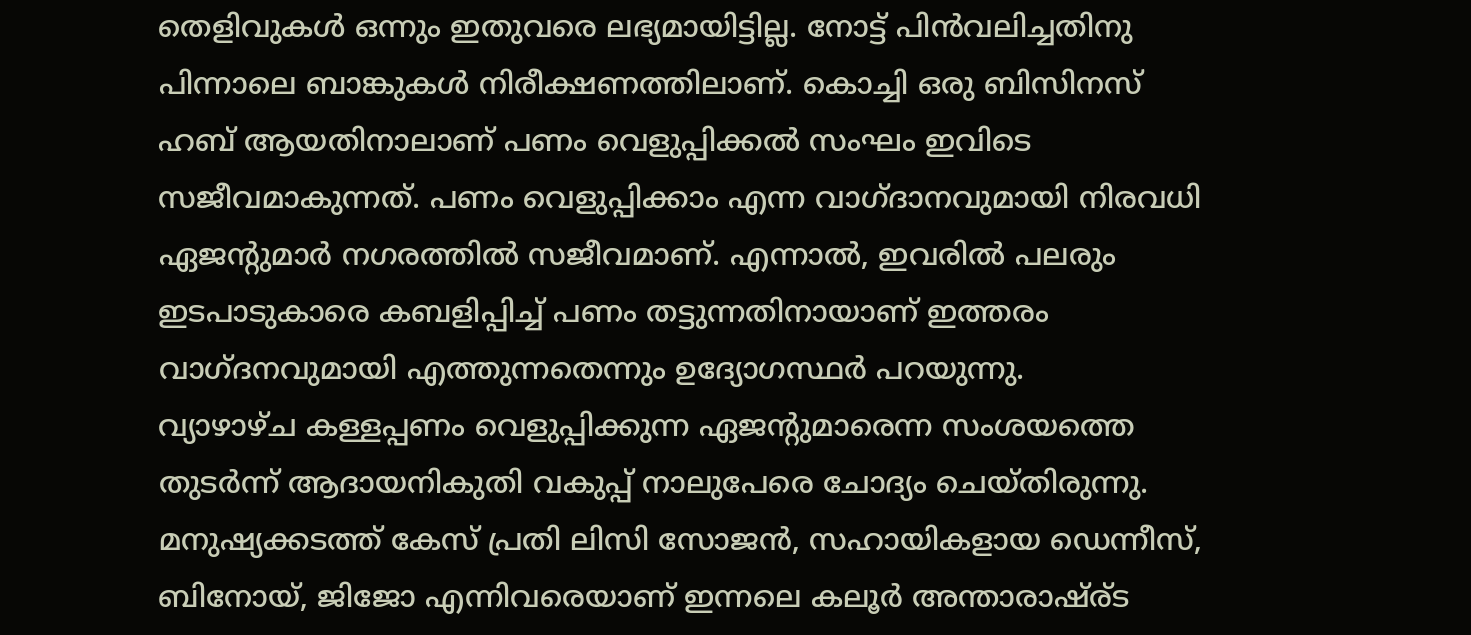തെളിവുകള്‍ ഒന്നും ഇതുവരെ ലഭ്യമായിട്ടില്ല. നോട്ട് പിന്‍വലിച്ചതിനു പിന്നാലെ ബാങ്കുകള്‍ നിരീക്ഷണത്തിലാണ്. കൊച്ചി ഒരു ബിസിനസ് ഹബ് ആയതിനാലാണ് പണം വെളുപ്പിക്കല്‍ സംഘം ഇവിടെ സജീവമാകുന്നത്. പണം വെളുപ്പിക്കാം എന്ന വാഗ്ദാനവുമായി നിരവധി ഏജന്റുമാര്‍ നഗരത്തില്‍ സജീവമാണ്. എന്നാല്‍, ഇവരില്‍ പലരും ഇടപാടുകാരെ കബളിപ്പിച്ച് പണം തട്ടുന്നതിനായാണ് ഇത്തരം വാഗ്ദനവുമായി എത്തുന്നതെന്നും ഉദ്യോഗസ്ഥര്‍ പറയുന്നു.
വ്യാഴാഴ്ച കള്ളപ്പണം വെളുപ്പിക്കുന്ന ഏജന്റുമാരെന്ന സംശയത്തെ തുടര്‍ന്ന് ആദായനികുതി വകുപ്പ് നാലുപേരെ ചോദ്യം ചെയ്തിരുന്നു. മനുഷ്യക്കടത്ത് കേസ് പ്രതി ലിസി സോജന്‍, സഹായികളായ ഡെന്നീസ്, ബിനോയ്, ജിജോ എന്നിവരെയാണ് ഇന്നലെ കലൂര്‍ അന്താരാഷ്ര്ട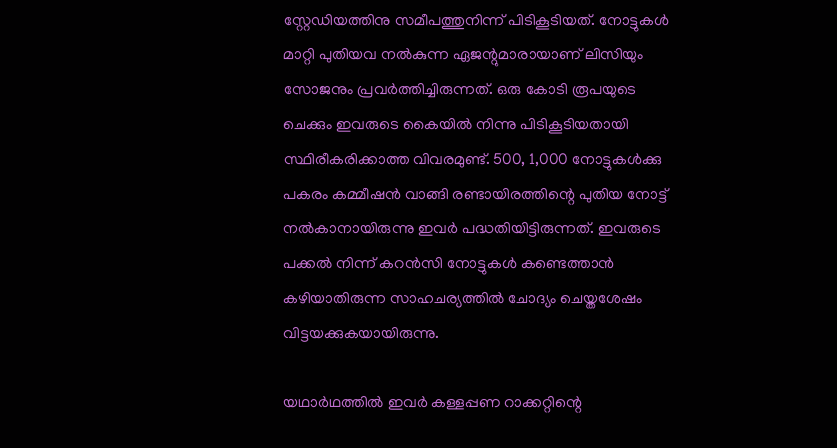സ്റ്റേഡിയത്തിനു സമീപത്തുനിന്ന് പിടികൂടിയത്. നോട്ടുകള്‍ മാറ്റി പുതിയവ നല്‍കുന്ന ഏജന്റുമാരായാണ് ലിസിയും സോജനും പ്രവര്‍ത്തിച്ചിരുന്നത്. ഒരു കോടി രൂപയുടെ ചെക്കും ഇവരുടെ കൈയില്‍ നിന്നു പിടികൂടിയതായി സ്ഥിരീകരിക്കാത്ത വിവരമുണ്ട്. 500, 1,000 നോട്ടുകള്‍ക്കു പകരം കമ്മീഷന്‍ വാങ്ങി രണ്ടായിരത്തിന്റെ പുതിയ നോട്ട് നല്‍കാനായിരുന്നു ഇവര്‍ പദ്ധതിയിട്ടിരുന്നത്. ഇവരുടെ പക്കല്‍ നിന്ന് കറന്‍സി നോട്ടുകള്‍ കണ്ടെത്താന്‍ കഴിയാതിരുന്ന സാഹചര്യത്തില്‍ ചോദ്യം ചെയ്തശേഷം വിട്ടയക്കുകയായിരുന്നു.

യഥാര്‍ഥത്തില്‍ ഇവര്‍ കള്ളപ്പണ റാക്കറ്റിന്റെ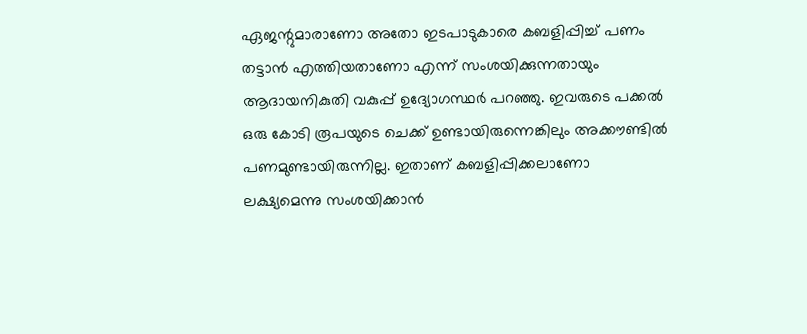ഏജന്റുമാരാണോ അതോ ഇടപാടുകാരെ കബളിപ്പിച്ച് പണം തട്ടാന്‍ എത്തിയതാണോ എന്ന് സംശയിക്കുന്നതായും ആദായനികുതി വകുപ്പ് ഉദ്യോഗസ്ഥര്‍ പറഞ്ഞു. ഇവരുടെ പക്കല്‍ ഒരു കോടി രൂപയുടെ ചെക്ക് ഉണ്ടായിരുന്നെങ്കിലും അക്കൗണ്ടില്‍ പണമുണ്ടായിരുന്നില്ല. ഇതാണ് കബളിപ്പിക്കലാണോ ലക്ഷ്യമെന്നു സംശയിക്കാന്‍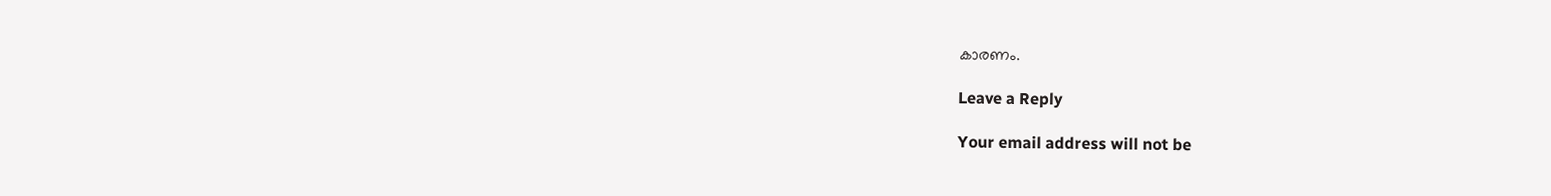കാരണം.

Leave a Reply

Your email address will not be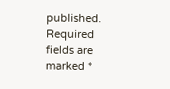published. Required fields are marked *